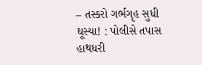– તસ્કરો ગર્ભગૃહ સુધી ઘૂસ્યા! : પોલીસે તપાસ હાથધરી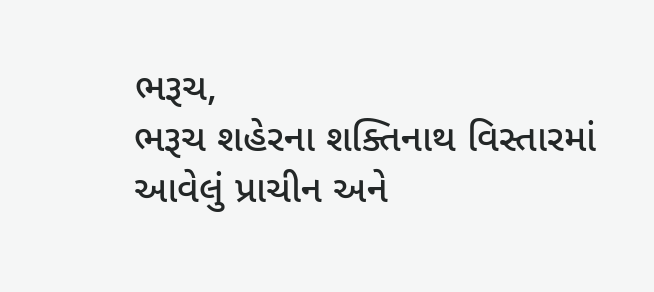ભરૂચ,
ભરૂચ શહેરના શક્તિનાથ વિસ્તારમાં આવેલું પ્રાચીન અને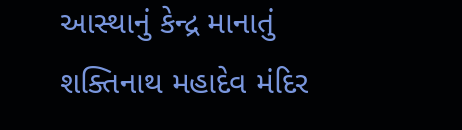આસ્થાનું કેન્દ્ર માનાતું શક્તિનાથ મહાદેવ મંદિર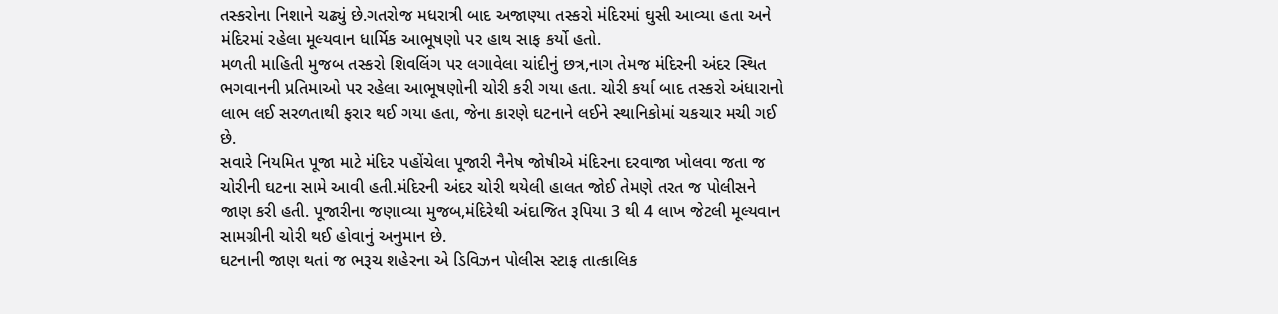તસ્કરોના નિશાને ચઢ્યું છે.ગતરોજ મધરાત્રી બાદ અજાણ્યા તસ્કરો મંદિરમાં ઘુસી આવ્યા હતા અને મંદિરમાં રહેલા મૂલ્યવાન ધાર્મિક આભૂષણો પર હાથ સાફ કર્યો હતો.
મળતી માહિતી મુજબ તસ્કરો શિવલિંગ પર લગાવેલા ચાંદીનું છત્ર,નાગ તેમજ મંદિરની અંદર સ્થિત ભગવાનની પ્રતિમાઓ પર રહેલા આભૂષણોની ચોરી કરી ગયા હતા. ચોરી કર્યા બાદ તસ્કરો અંધારાનો લાભ લઈ સરળતાથી ફરાર થઈ ગયા હતા, જેના કારણે ઘટનાને લઈને સ્થાનિકોમાં ચકચાર મચી ગઈ છે.
સવારે નિયમિત પૂજા માટે મંદિર પહોંચેલા પૂજારી નૈનેષ જોષીએ મંદિરના દરવાજા ખોલવા જતા જ ચોરીની ઘટના સામે આવી હતી.મંદિરની અંદર ચોરી થયેલી હાલત જોઈ તેમણે તરત જ પોલીસને જાણ કરી હતી. પૂજારીના જણાવ્યા મુજબ,મંદિરેથી અંદાજિત રૂપિયા 3 થી 4 લાખ જેટલી મૂલ્યવાન સામગ્રીની ચોરી થઈ હોવાનું અનુમાન છે.
ઘટનાની જાણ થતાં જ ભરૂચ શહેરના એ ડિવિઝન પોલીસ સ્ટાફ તાત્કાલિક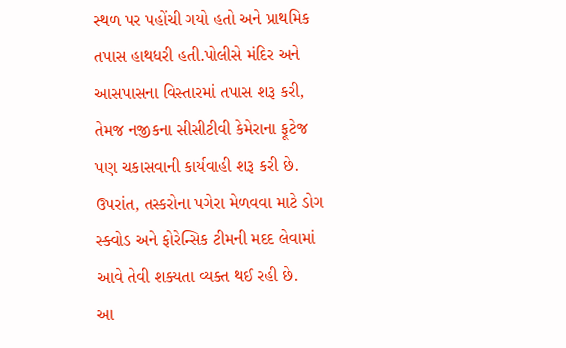સ્થળ પર પહોંચી ગયો હતો અને પ્રાથમિક તપાસ હાથધરી હતી.પોલીસે મંદિર અને આસપાસના વિસ્તારમાં તપાસ શરૂ કરી, તેમજ નજીકના સીસીટીવી કેમેરાના ફૂટેજ પણ ચકાસવાની કાર્યવાહી શરૂ કરી છે. ઉપરાંત, તસ્કરોના પગેરા મેળવવા માટે ડોગ સ્ક્વોડ અને ફોરેન્સિક ટીમની મદદ લેવામાં આવે તેવી શક્યતા વ્યક્ત થઈ રહી છે.
આ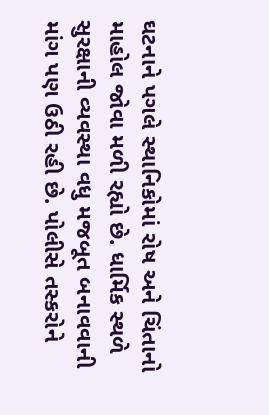ઘટનાને પગલે સ્થાનિકોમાં રોષ અને ચિંતાનો માહોલ જોવા મળી રહ્યો છે. ધાર્મિક સ્થળે સુરક્ષાની વ્યવસ્થા વધુ મજબૂત બનાવવાની માંગ પણ ઉઠી રહી છે. પોલીસે તસ્કરોને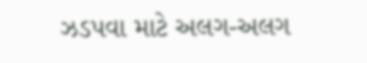ઝડપવા માટે અલગ-અલગ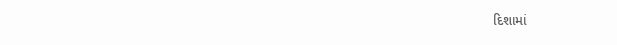દિશામાં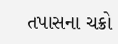તપાસના ચક્રો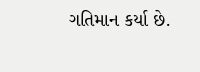ગતિમાન કર્યા છે.